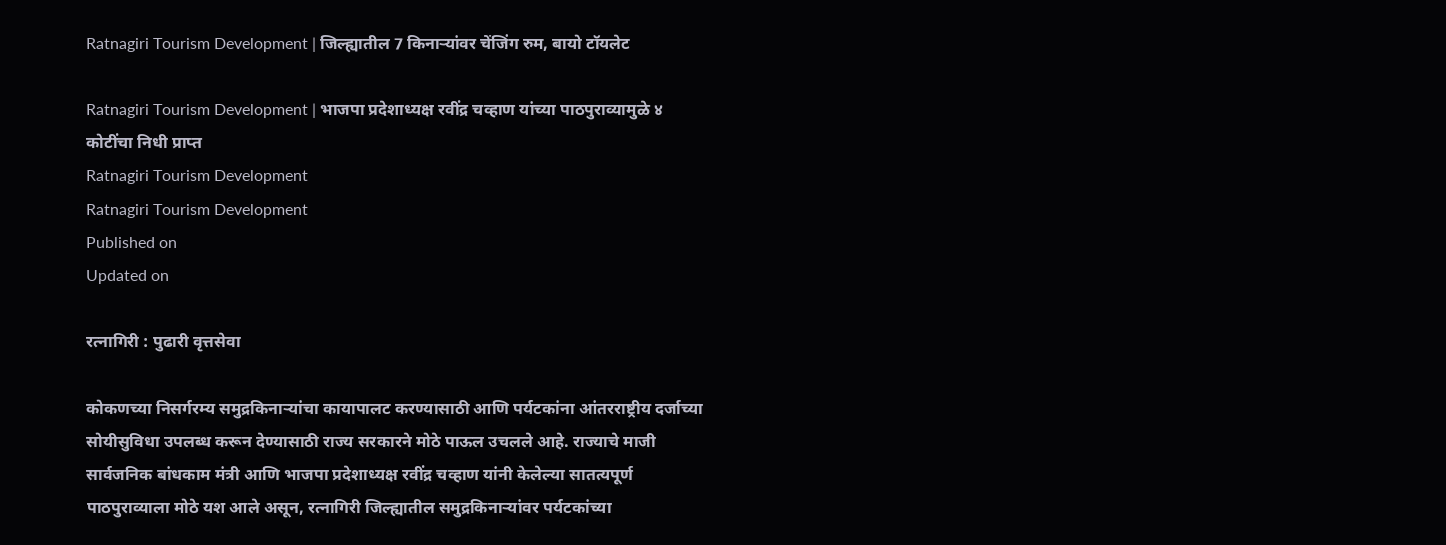Ratnagiri Tourism Development | जिल्ह्यातील 7 किनाऱ्यांवर चेंजिंग रुम, बायो टॉयलेट

Ratnagiri Tourism Development | भाजपा प्रदेशाध्यक्ष रवींद्र चव्हाण यांच्या पाठपुराव्यामुळे ४ कोटींचा निधी प्राप्त
Ratnagiri Tourism Development
Ratnagiri Tourism Development
Published on
Updated on

रत्नागिरी : पुढारी वृत्तसेवा

कोकणच्या निसर्गरम्य समुद्रकिनाऱ्यांचा कायापालट करण्यासाठी आणि पर्यटकांना आंतरराष्ट्रीय दर्जाच्या सोयीसुविधा उपलब्ध करून देण्यासाठी राज्य सरकारने मोठे पाऊल उचलले आहे. राज्याचे माजी सार्वजनिक बांधकाम मंत्री आणि भाजपा प्रदेशाध्यक्ष रवींद्र चव्हाण यांनी केलेल्या सातत्यपूर्ण पाठपुराव्याला मोठे यश आले असून, रत्नागिरी जिल्ह्यातील समुद्रकिनाऱ्यांवर पर्यटकांच्या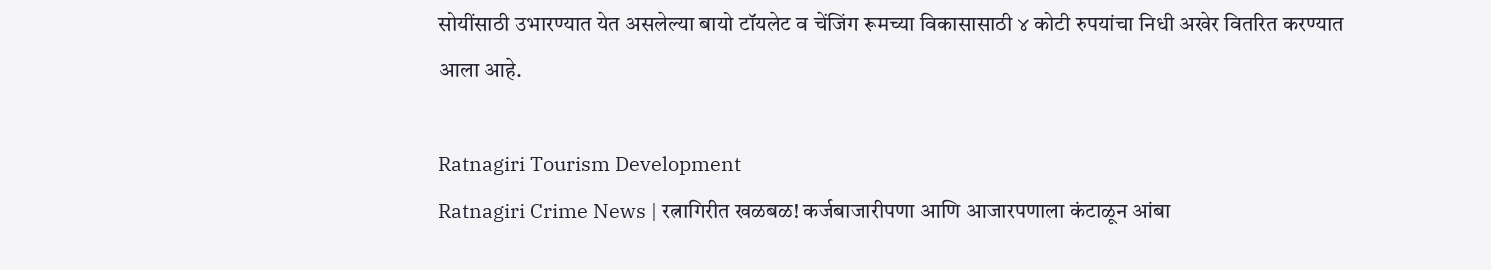सोयींसाठी उभारण्यात येत असलेल्या बायो टॉयलेट व चेंजिंग रूमच्या विकासासाठी ४ कोटी रुपयांचा निधी अखेर वितरित करण्यात आला आहे.

Ratnagiri Tourism Development
Ratnagiri Crime News | रत्नागिरीत खळबळ! कर्जबाजारीपणा आणि आजारपणाला कंटाळून आंबा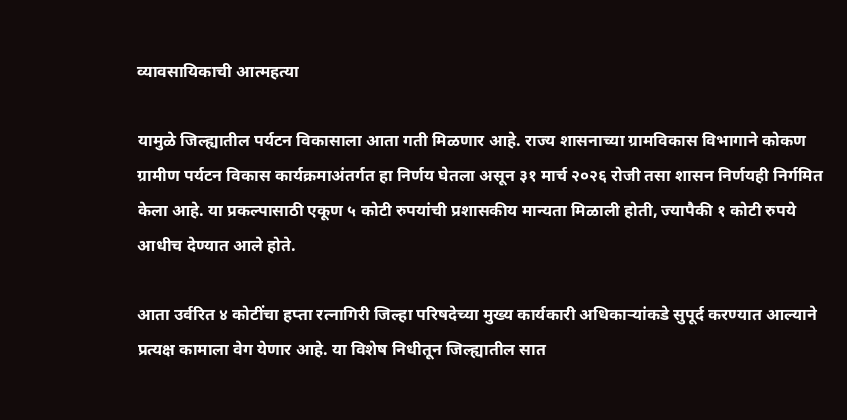व्यावसायिकाची आत्महत्या

यामुळे जिल्ह्यातील पर्यटन विकासाला आता गती मिळणार आहे. राज्य शासनाच्या ग्रामविकास विभागाने कोकण ग्रामीण पर्यटन विकास कार्यक्रमाअंतर्गत हा निर्णय घेतला असून ३१ मार्च २०२६ रोजी तसा शासन निर्णयही निर्गमित केला आहे. या प्रकल्पासाठी एकूण ५ कोटी रुपयांची प्रशासकीय मान्यता मिळाली होती, ज्यापैकी १ कोटी रुपये आधीच देण्यात आले होते.

आता उर्वरित ४ कोटींचा हप्ता रत्नागिरी जिल्हा परिषदेच्या मुख्य कार्यकारी अधिकाऱ्यांकडे सुपूर्द करण्यात आल्याने प्रत्यक्ष कामाला वेग येणार आहे. या विशेष निधीतून जिल्ह्यातील सात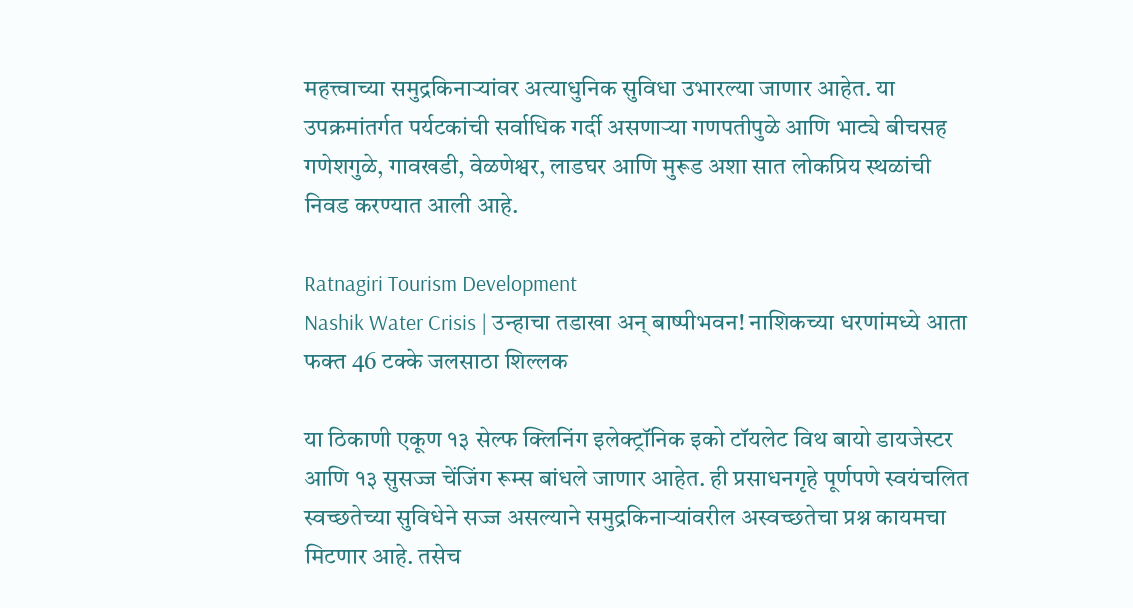महत्त्वाच्या समुद्रकिनाऱ्यांवर अत्याधुनिक सुविधा उभारल्या जाणार आहेत. या उपक्रमांतर्गत पर्यटकांची सर्वाधिक गर्दी असणाऱ्या गणपतीपुळे आणि भाट्ये बीचसह गणेशगुळे, गावखडी, वेळणेश्वर, लाडघर आणि मुरूड अशा सात लोकप्रिय स्थळांची निवड करण्यात आली आहे.

Ratnagiri Tourism Development
Nashik Water Crisis | उन्हाचा तडाखा अन् बाष्पीभवन! नाशिकच्या धरणांमध्ये आता फक्त 46 टक्के जलसाठा शिल्लक

या ठिकाणी एकूण १३ सेल्फ क्लिनिंग इलेक्ट्रॉनिक इको टॉयलेट विथ बायो डायजेस्टर आणि १३ सुसज्ज चेंजिंग रूम्स बांधले जाणार आहेत. ही प्रसाधनगृहे पूर्णपणे स्वयंचलित स्वच्छतेच्या सुविधेने सज्ज असल्याने समुद्रकिनाऱ्यांवरील अस्वच्छतेचा प्रश्न कायमचा मिटणार आहे. तसेच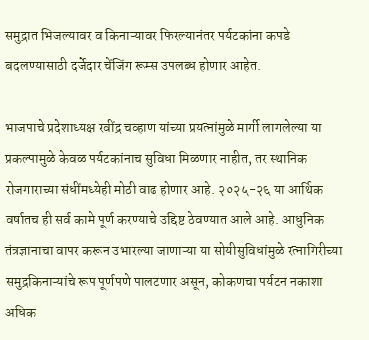समुद्रात भिजल्यावर व किनाऱ्यावर फिरल्यानंतर पर्यटकांना कपडे बदलण्यासाठी दर्जेदार चेंजिंग रूम्स उपलब्ध होणार आहेत.

भाजपाचे प्रदेशाध्यक्ष रवींद्र चव्हाण यांच्या प्रयत्नांमुळे मार्गी लागलेल्या या प्रकल्पामुळे केवळ पर्यटकांनाच सुविधा मिळणार नाहीत, तर स्थानिक रोजगाराच्या संधींमध्येही मोठी वाढ होणार आहे. २०२५-२६ या आर्थिक वर्षातच ही सर्व कामे पूर्ण करण्याचे उद्दिष्ट ठेवण्यात आले आहे. आधुनिक तंत्रज्ञानाचा वापर करून उभारल्या जाणाऱ्या या सोयीसुविधांमुळे रत्नागिरीच्या समुद्रकिनाऱ्यांचे रूप पूर्णपणे पालटणार असून, कोकणचा पर्यटन नकाशा अधिक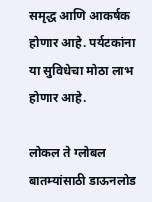समृद्ध आणि आकर्षक होणार आहे. पर्यटकांना या सुविधेचा मोठा लाभ होणार आहे.

लोकल ते ग्लोबल बातम्यांसाठी डाऊनलोड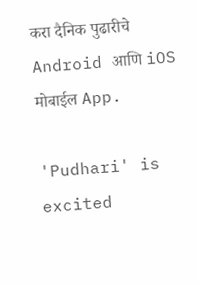करा दैनिक पुढारीचे Android आणि iOS मोबाईल App.

'Pudhari' is excited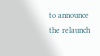to announce the relaunch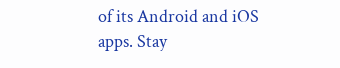of its Android and iOS apps. Stay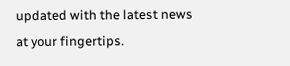updated with the latest news at your fingertips.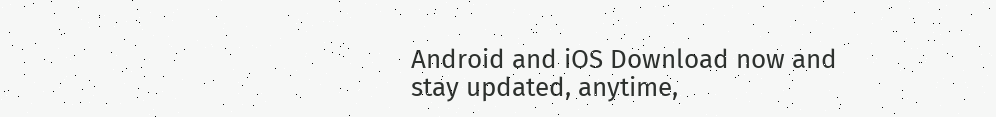Android and iOS Download now and stay updated, anytime,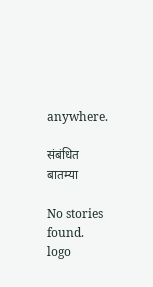anywhere.

संबंधित बातम्या

No stories found.
logo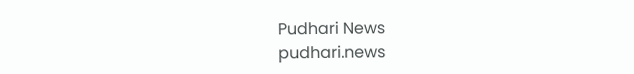Pudhari News
pudhari.news